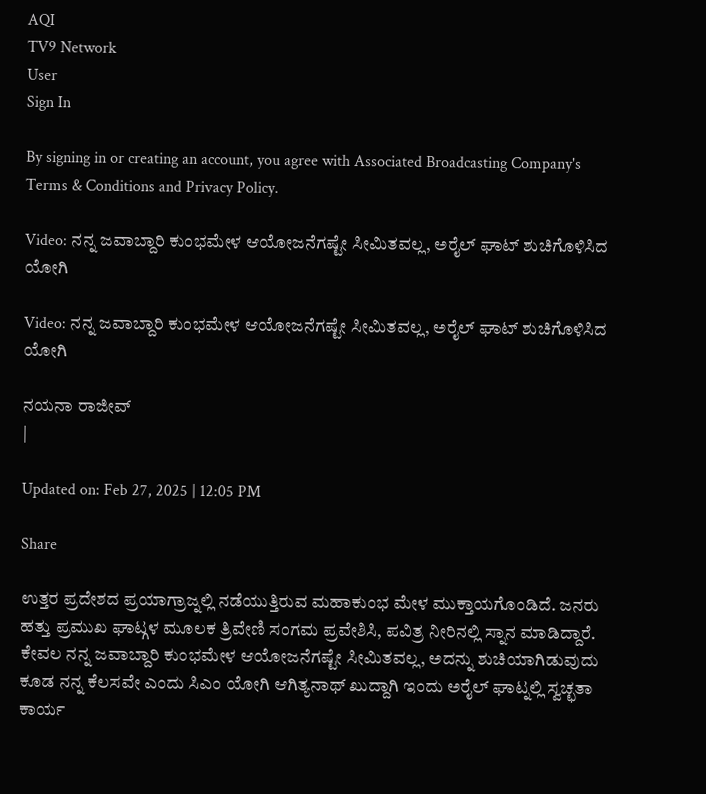AQI
TV9 Network
User
Sign In

By signing in or creating an account, you agree with Associated Broadcasting Company's Terms & Conditions and Privacy Policy.

Video: ನನ್ನ ಜವಾಬ್ದಾರಿ ಕುಂಭಮೇಳ ಆಯೋಜನೆಗಷ್ಟೇ ಸೀಮಿತವಲ್ಲ, ಅರೈಲ್ ಘಾಟ್ ಶುಚಿಗೊಳಿಸಿದ ಯೋಗಿ

Video: ನನ್ನ ಜವಾಬ್ದಾರಿ ಕುಂಭಮೇಳ ಆಯೋಜನೆಗಷ್ಟೇ ಸೀಮಿತವಲ್ಲ, ಅರೈಲ್ ಘಾಟ್ ಶುಚಿಗೊಳಿಸಿದ ಯೋಗಿ

ನಯನಾ ರಾಜೀವ್
|

Updated on: Feb 27, 2025 | 12:05 PM

Share

ಉತ್ತರ ಪ್ರದೇಶದ ಪ್ರಯಾಗ್ರಾಜ್ನಲ್ಲಿ ನಡೆಯುತ್ತಿರುವ ಮಹಾಕುಂಭ ಮೇಳ ಮುಕ್ತಾಯಗೊಂಡಿದೆ. ಜನರು ಹತ್ತು ಪ್ರಮುಖ ಘಾಟ್ಗಳ ಮೂಲಕ ತ್ರಿವೇಣಿ ಸಂಗಮ ಪ್ರವೇಶಿಸಿ, ಪವಿತ್ರ ನೀರಿನಲ್ಲಿ ಸ್ನಾನ ಮಾಡಿದ್ದಾರೆ. ಕೇವಲ ನನ್ನ ಜವಾಬ್ದಾರಿ ಕುಂಭಮೇಳ ಆಯೋಜನೆಗಷ್ಟೇ ಸೀಮಿತವಲ್ಲ, ಅದನ್ನು ಶುಚಿಯಾಗಿಡುವುದು ಕೂಡ ನನ್ನ ಕೆಲಸವೇ ಎಂದು ಸಿಎಂ ಯೋಗಿ ಆಗಿತ್ಯನಾಥ್ ಖುದ್ದಾಗಿ ಇಂದು ಅರೈಲ್ ಘಾಟ್ನಲ್ಲಿ ಸ್ವಚ್ಛತಾ ಕಾರ್ಯ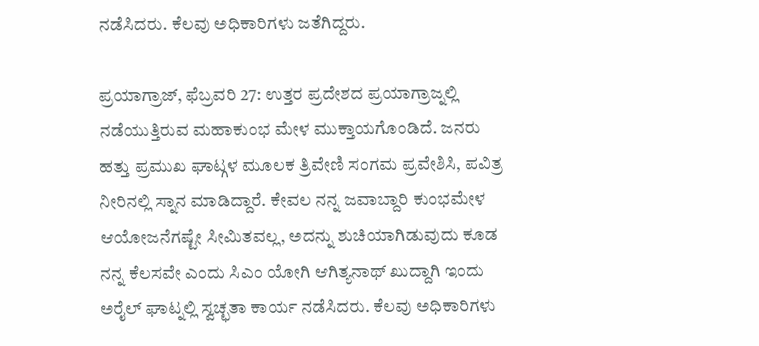ನಡೆಸಿದರು. ಕೆಲವು ಅಧಿಕಾರಿಗಳು ಜತೆಗಿದ್ದರು.

ಪ್ರಯಾಗ್ರಾಜ್, ಫೆಬ್ರವರಿ 27: ಉತ್ತರ ಪ್ರದೇಶದ ಪ್ರಯಾಗ್ರಾಜ್ನಲ್ಲಿ ನಡೆಯುತ್ತಿರುವ ಮಹಾಕುಂಭ ಮೇಳ ಮುಕ್ತಾಯಗೊಂಡಿದೆ. ಜನರು ಹತ್ತು ಪ್ರಮುಖ ಘಾಟ್ಗಳ ಮೂಲಕ ತ್ರಿವೇಣಿ ಸಂಗಮ ಪ್ರವೇಶಿಸಿ, ಪವಿತ್ರ ನೀರಿನಲ್ಲಿ ಸ್ನಾನ ಮಾಡಿದ್ದಾರೆ. ಕೇವಲ ನನ್ನ ಜವಾಬ್ದಾರಿ ಕುಂಭಮೇಳ ಆಯೋಜನೆಗಷ್ಟೇ ಸೀಮಿತವಲ್ಲ, ಅದನ್ನು ಶುಚಿಯಾಗಿಡುವುದು ಕೂಡ ನನ್ನ ಕೆಲಸವೇ ಎಂದು ಸಿಎಂ ಯೋಗಿ ಆಗಿತ್ಯನಾಥ್ ಖುದ್ದಾಗಿ ಇಂದು ಅರೈಲ್ ಘಾಟ್ನಲ್ಲಿ ಸ್ವಚ್ಛತಾ ಕಾರ್ಯ ನಡೆಸಿದರು. ಕೆಲವು ಅಧಿಕಾರಿಗಳು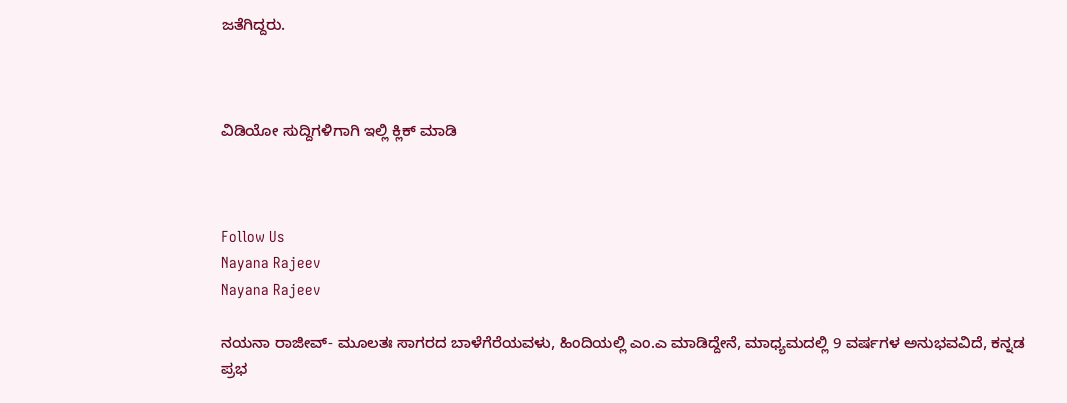ಜತೆಗಿದ್ದರು.



ವಿಡಿಯೋ ಸುದ್ದಿಗಳಿಗಾಗಿ ಇಲ್ಲಿ ಕ್ಲಿಕ್ ಮಾಡಿ



Follow Us
Nayana Rajeev
Nayana Rajeev

ನಯನಾ ರಾಜೀವ್- ಮೂಲತಃ ಸಾಗರದ ಬಾಳೆಗೆರೆಯವಳು, ಹಿಂದಿಯಲ್ಲಿ ಎಂ.ಎ ಮಾಡಿದ್ದೇನೆ, ಮಾಧ್ಯಮದಲ್ಲಿ 9 ವರ್ಷಗಳ ಅನುಭವವಿದೆ, ಕನ್ನಡ ಪ್ರಭ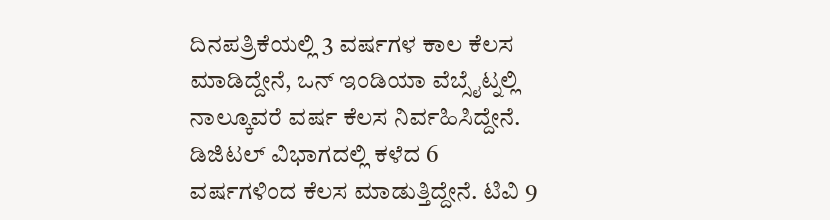ದಿನಪತ್ರಿಕೆಯಲ್ಲಿ 3 ವರ್ಷಗಳ ಕಾಲ ಕೆಲಸ ಮಾಡಿದ್ದೇನೆ, ಒನ್ ಇಂಡಿಯಾ ವೆಬ್ಸೈಟ್ನಲ್ಲಿ ನಾಲ್ಕೂವರೆ ವರ್ಷ ಕೆಲಸ ನಿರ್ವಹಿಸಿದ್ದೇನೆ. ಡಿಜಿಟಲ್ ವಿಭಾಗದಲ್ಲಿ ಕಳೆದ 6 ವರ್ಷಗಳಿಂದ ಕೆಲಸ ಮಾಡುತ್ತಿದ್ದೇನೆ. ಟಿವಿ 9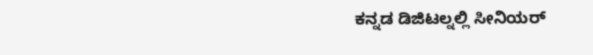ಕನ್ನಡ ಡಿಜಿಟಲ್ನಲ್ಲಿ ಸೀನಿಯರ್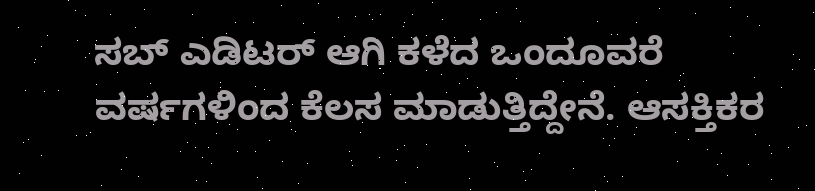ಸಬ್ ಎಡಿಟರ್ ಆಗಿ ಕಳೆದ ಒಂದೂವರೆ ವರ್ಷಗಳಿಂದ ಕೆಲಸ ಮಾಡುತ್ತಿದ್ದೇನೆ. ಆಸಕ್ತಿಕರ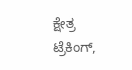ಕ್ಷೇತ್ರ ಟ್ರೆಕಿಂಗ್,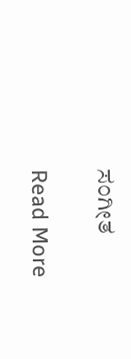ಸಂಗೀತ

Read More